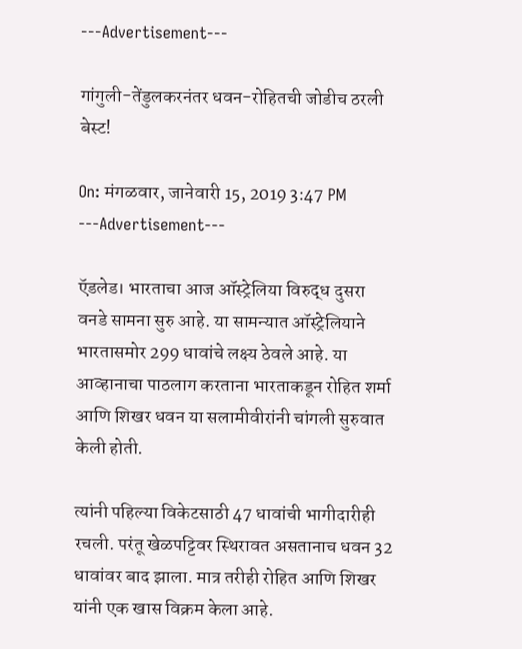---Advertisement---

गांगुली-तेंडुलकरनंतर धवन-रोहितची जोडीच ठरली बेस्ट!

On: मंगळवार, जानेवारी 15, 2019 3:47 PM
---Advertisement---

ऍडलेड। भारताचा आज ऑस्ट्रेलिया विरुद्ध दुसरा वनडे सामना सुरु आहे. या सामन्यात ऑस्ट्रेलियाने भारतासमोर 299 धावांचे लक्ष्य ठेवले आहे. या आव्हानाचा पाठलाग करताना भारताकडून रोहित शर्मा आणि शिखर धवन या सलामीवीरांनी चांगली सुरुवात केली होती.

त्यांनी पहिल्या विकेटसाठी 47 धावांची भागीदारीही रचली. परंतू खेळपट्टिवर स्थिरावत असतानाच धवन 32 धावांवर बाद झाला. मात्र तरीही रोहित आणि शिखर यांनी एक खास विक्रम केला आहे.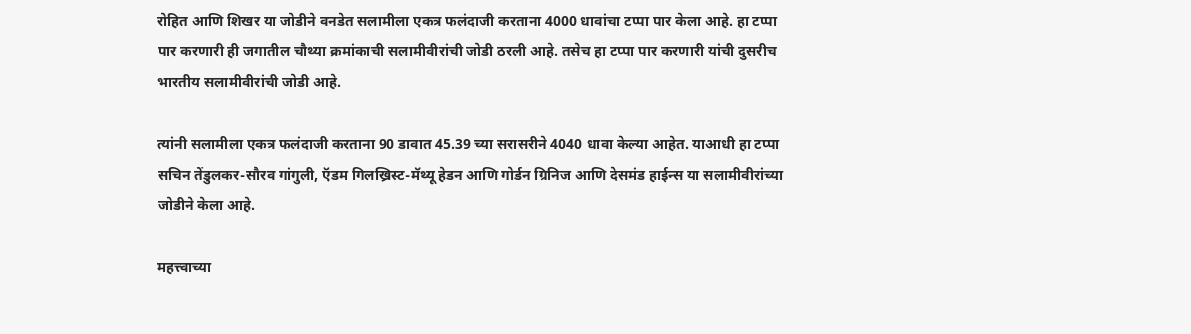रोहित आणि शिखर या जोडीने वनडेत सलामीला एकत्र फलंदाजी करताना 4000 धावांचा टप्पा पार केला आहे. हा टप्पा पार करणारी ही जगातील चौथ्या क्रमांकाची सलामीवीरांची जोडी ठरली आहे. तसेच हा टप्पा पार करणारी यांची दुसरीच भारतीय सलामीवीरांची जोडी आहे.

त्यांनी सलामीला एकत्र फलंदाजी करताना 90 डावात 45.39 च्या सरासरीने 4040 धावा केल्या आहेत. याआधी हा टप्पा सचिन तेंडुलकर-सौरव गांगुली, ऍडम गिलख्रिस्ट-मॅथ्यू हेडन आणि गोर्डन ग्रिनिज आणि देसमंड हाईन्स या सलामीवीरांच्या जोडीने केला आहे.

महत्त्वाच्या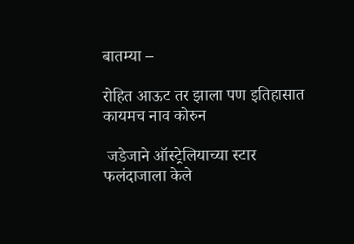बातम्या –

रोहित आऊट तर झाला पण इतिहासात कायमच नाव कोरुन

 जडेजाने ऑस्ट्रेलियाच्या स्टार फलंदाजाला केले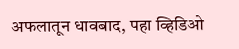अफलातून धावबाद, पहा व्हिडिओ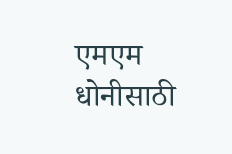एमएम धोनीसाठी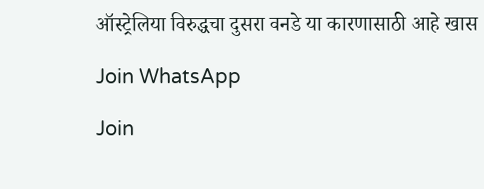ऑस्ट्रेलिया विरुद्धचा दुसरा वनडे या कारणासाठी आहे खास

Join WhatsApp

Join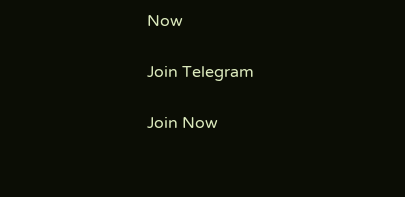Now

Join Telegram

Join Now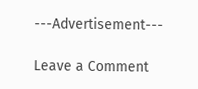---Advertisement---

Leave a Comment